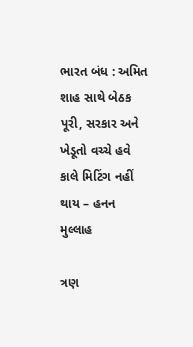ભારત બંધ : અમિત શાહ સાથે બેઠક પૂરી, સરકાર અને ખેડૂતો વચ્ચે હવે કાલે મિટિંગ નહીં થાય – હનન મુલ્લાહ

ત્રણ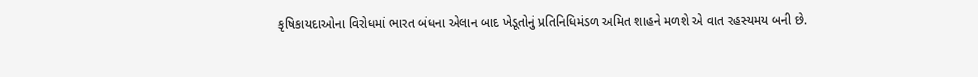કૃષિકાયદાઓના વિરોધમાં ભારત બંધના એલાન બાદ ખેડૂતોનું પ્રતિનિધિમંડળ અમિત શાહને મળશે એ વાત રહસ્યમય બની છે.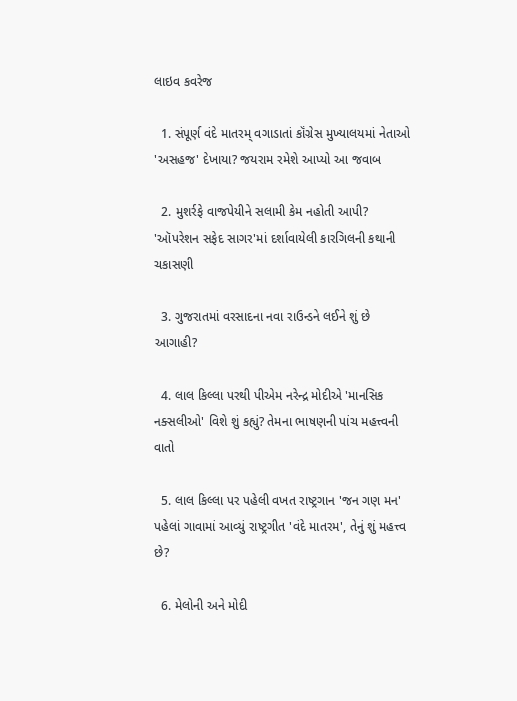લાઇવ કવરેજ

  1. સંપૂર્ણ વંદે માતરમ્ વગાડાતાં કૉંગ્રેસ મુખ્યાલયમાં નેતાઓ 'અસહજ' દેખાયા? જયરામ રમેશે આપ્યો આ જવાબ

  2. મુશર્રફે વાજપેયીને સલામી કેમ નહોતી આપી? 'ઑપરેશન સફેદ સાગર'માં દર્શાવાયેલી કારગિલની કથાની ચકાસણી

  3. ગુજરાતમાં વરસાદના નવા રાઉન્ડને લઈને શું છે આગાહી?

  4. લાલ કિલ્લા પરથી પીએમ નરેન્દ્ર મોદીએ 'માનસિક નક્સલીઓ' વિશે શું કહ્યું? તેમના ભાષણની પાંચ મહત્ત્વની વાતો

  5. લાલ કિલ્લા પર પહેલી વખત રાષ્ટ્રગાન 'જન ગણ મન' પહેલાં ગાવામાં આવ્યું રાષ્ટ્રગીત 'વંદે માતરમ', તેનું શું મહત્ત્વ છે?

  6. મેલોની અને મોદી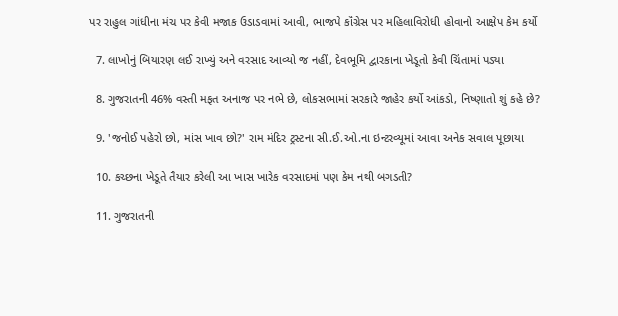પર રાહુલ ગાંધીના મંચ પર કેવી મજાક ઉડાડવામાં આવી, ભાજપે કૉંગ્રેસ પર મહિલાવિરોધી હોવાનો આક્ષેપ કેમ કર્યો

  7. લાખોનું બિયારણ લઈ રાખ્યું અને વરસાદ આવ્યો જ નહીં, દેવભૂમિ દ્વારકાના ખેડૂતો કેવી ચિંતામાં પડ્યા

  8. ગુજરાતની 46% વસ્તી મફત અનાજ પર નભે છે, લોકસભામાં સરકારે જાહેર કર્યો આંકડો, નિષ્ણાતો શું કહે છે?

  9. 'જનોઈ પહેરો છો, માંસ ખાવ છો?' રામ મંદિર ટ્રસ્ટના સી.ઈ.ઓ.ના ઇન્ટરવ્યૂમાં આવા અનેક સવાલ પૂછાયા

  10. કચ્છના ખેડૂતે તૈયાર કરેલી આ ખાસ ખારેક વરસાદમાં પણ કેમ નથી બગડતી?

  11. ગુજરાતની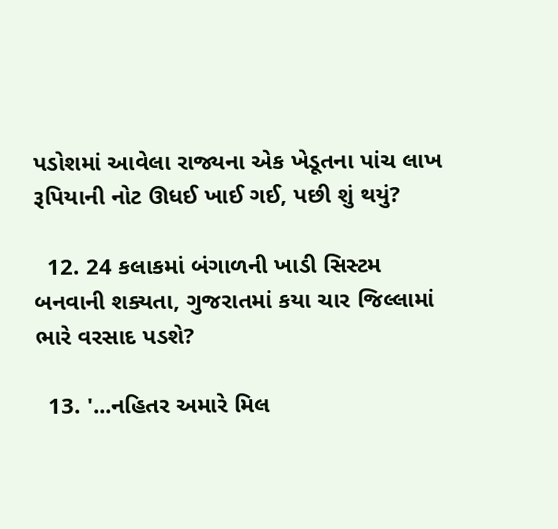પડોશમાં આવેલા રાજ્યના એક ખેડૂતના પાંચ લાખ રૂપિયાની નોટ ઊધઈ ખાઈ ગઈ, પછી શું થયું?

  12. 24 કલાકમાં બંગાળની ખાડી સિસ્ટમ બનવાની શક્યતા, ગુજરાતમાં કયા ચાર જિલ્લામાં ભારે વરસાદ પડશે?

  13. '...નહિતર અમારે મિલ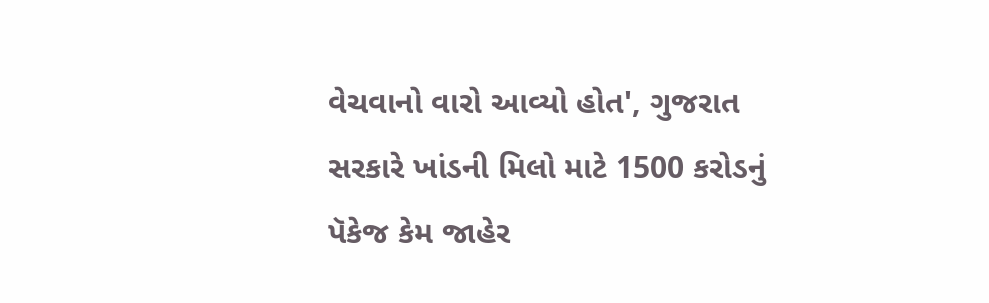વેચવાનો વારો આવ્યો હોત', ગુજરાત સરકારે ખાંડની મિલો માટે 1500 કરોડનું પૅકેજ કેમ જાહેર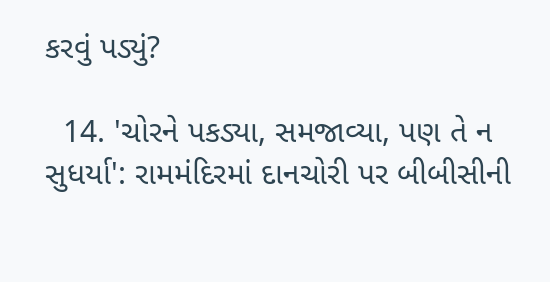કરવું પડ્યું?

  14. 'ચોરને પકડ્યા, સમજાવ્યા, પણ તે ન સુધર્યા': રામમંદિરમાં દાનચોરી પર બીબીસીની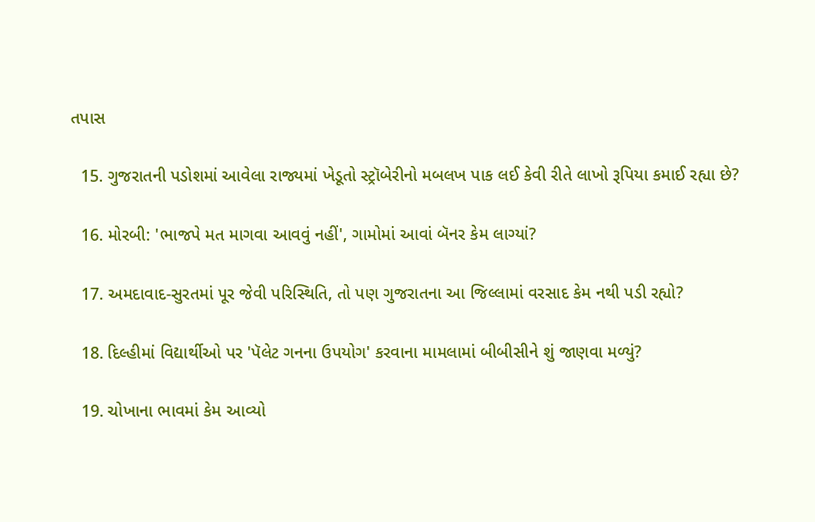તપાસ

  15. ગુજરાતની પડોશમાં આવેલા રાજ્યમાં ખેડૂતો સ્ટ્રૉબેરીનો મબલખ પાક લઈ કેવી રીતે લાખો રૂપિયા કમાઈ રહ્યા છે?

  16. મોરબી: 'ભાજપે મત માગવા આવવું નહીં', ગામોમાં આવાં બૅનર કેમ લાગ્યાં?

  17. અમદાવાદ-સુરતમાં પૂર જેવી પરિસ્થિતિ, તો પણ ગુજરાતના આ જિલ્લામાં વરસાદ કેમ નથી પડી રહ્યો?

  18. દિલ્હીમાં વિદ્યાર્થીઓ પર 'પૅલેટ ગનના ઉપયોગ' કરવાના મામલામાં બીબીસીને શું જાણવા મળ્યું?

  19. ચોખાના ભાવમાં કેમ આવ્યો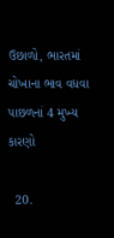ઉછાળો, ભારતમાં ચોખાના ભાવ વધવા પાછળનાં 4 મુખ્ય કારણો

  20.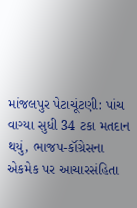માંજલપુર પેટાચૂંટણી: પાંચ વાગ્યા સુધી 34 ટકા મતદાન થયું, ભાજપ-કૉંગ્રેસના એકમેક પર આચારસંહિતા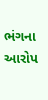ભંગના આરોપ